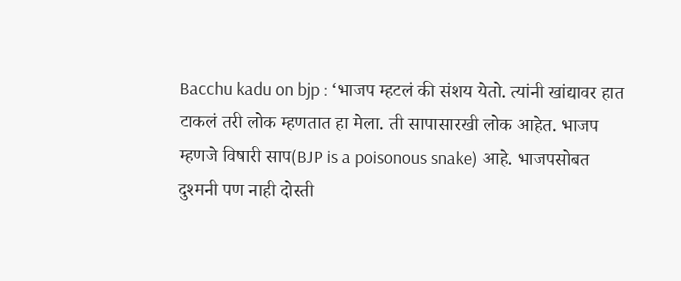Bacchu kadu on bjp : ‘भाजप म्हटलं की संशय येतो. त्यांनी खांद्यावर हात टाकलं तरी लोक म्हणतात हा मेला. ती सापासारखी लोक आहेत. भाजप म्हणजे विषारी साप(BJP is a poisonous snake) आहे. भाजपसोबत दुश्मनी पण नाही दोस्ती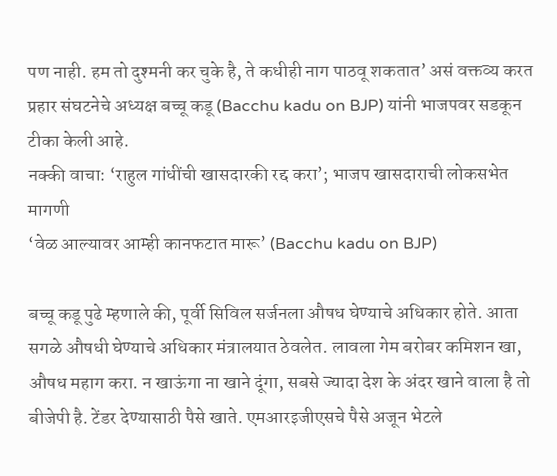पण नाही. हम तो दुश्मनी कर चुके है, ते कधीही नाग पाठवू शकतात’ असं वक्तव्य करत प्रहार संघटनेचे अध्यक्ष बच्चू कडू (Bacchu kadu on BJP) यांनी भाजपवर सडकून टीका केली आहे.
नक्की वाचा: ‘राहुल गांधींची खासदारकी रद्द करा’; भाजप खासदाराची लोकसभेत मागणी
‘वेळ आल्यावर आम्ही कानफटात मारू’ (Bacchu kadu on BJP)

बच्चू कडू पुढे म्हणाले की, पूर्वी सिविल सर्जनला औषध घेण्याचे अधिकार होते. आता सगळे औषधी घेण्याचे अधिकार मंत्रालयात ठेवलेत. लावला गेम बरोबर कमिशन खा, औषध महाग करा. न खाऊंगा ना खाने दूंगा, सबसे ज्यादा देश के अंदर खाने वाला है तो बीजेपी है. टेंडर देण्यासाठी पैसे खाते. एमआरइजीएसचे पैसे अजून भेटले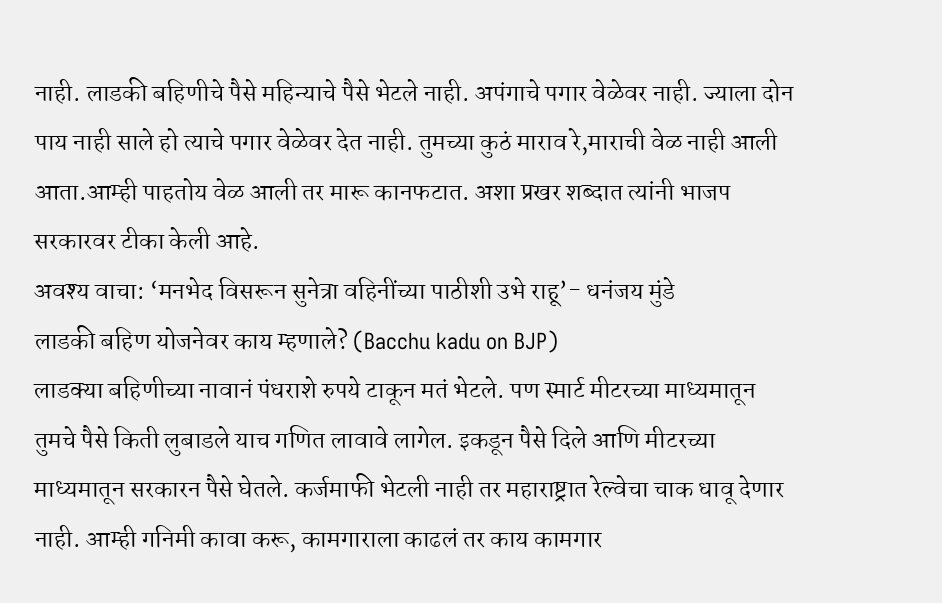नाही. लाडकी बहिणीचे पैसे महिन्याचे पैसे भेटले नाही. अपंगाचे पगार वेळेवर नाही. ज्याला दोन पाय नाही साले हो त्याचे पगार वेळेवर देत नाही. तुमच्या कुठं माराव रे,माराची वेळ नाही आली आता.आम्ही पाहतोय वेळ आली तर मारू कानफटात. अशा प्रखर शब्दात त्यांनी भाजप सरकारवर टीका केली आहे.
अवश्य वाचा: ‘मनभेद विसरून सुनेत्रा वहिनींच्या पाठीशी उभे राहू’- धनंजय मुंडे
लाडकी बहिण योजनेवर काय म्हणाले? (Bacchu kadu on BJP)
लाडक्या बहिणीच्या नावानं पंधराशे रुपये टाकून मतं भेटले. पण स्मार्ट मीटरच्या माध्यमातून तुमचे पैसे किती लुबाडले याच गणित लावावे लागेल. इकडून पैसे दिले आणि मीटरच्या माध्यमातून सरकारन पैसे घेतले. कर्जमाफी भेटली नाही तर महाराष्ट्रात रेल्वेचा चाक धावू देणार नाही. आम्ही गनिमी कावा करू, कामगाराला काढलं तर काय कामगार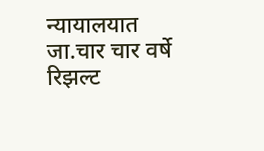न्यायालयात जा.चार चार वर्षे रिझल्ट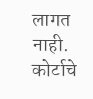लागत नाही. कोर्टाचे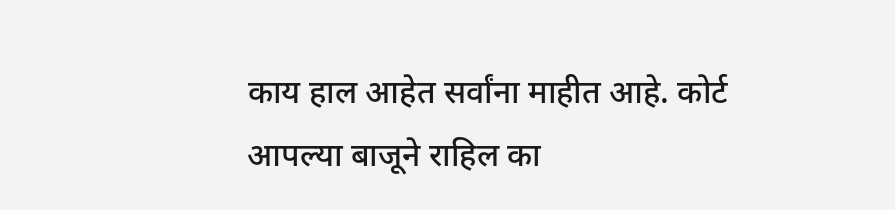काय हाल आहेत सर्वांना माहीत आहे. कोर्ट आपल्या बाजूने राहिल का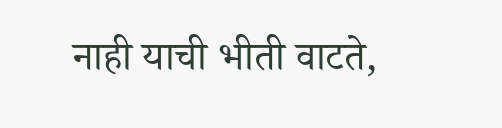नाही याची भीती वाटते,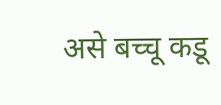असे बच्चू कडू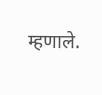म्हणाले.